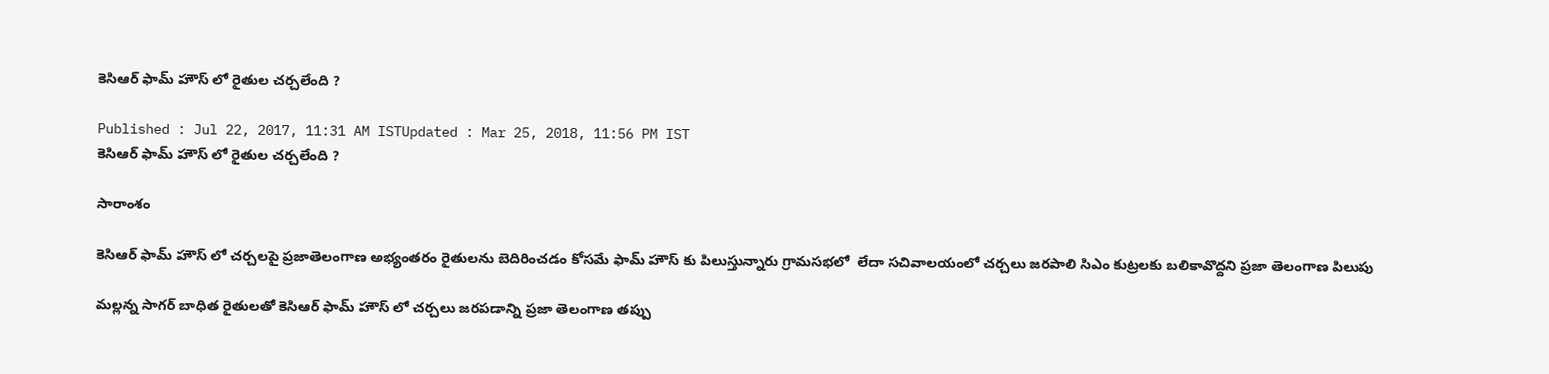కెసిఆర్ ఫామ్ హౌస్ లో రైతుల చర్చలేంది ?

Published : Jul 22, 2017, 11:31 AM ISTUpdated : Mar 25, 2018, 11:56 PM IST
కెసిఆర్ ఫామ్ హౌస్ లో రైతుల చర్చలేంది ?

సారాంశం

కెసిఆర్ ఫామ్ హౌస్ లో చర్చలపై ప్రజాతెలంగాణ అభ్యంతరం రైతులను బెదిరించడం కోసమే ఫామ్ హౌస్ కు పిలుస్తున్నారు గ్రామసభలో  లేదా సచివాలయంలో చర్చలు జరపాలి సిఎం కుట్రలకు బలికావొద్దని ప్రజా తెలంగాణ పిలుపు

మల్లన్న సాగర్ బాధిత రైతులతో కెసిఆర్ ఫామ్ హౌస్ లో చర్చలు జరపడాన్ని ప్రజా తెలంగాణ తప్పు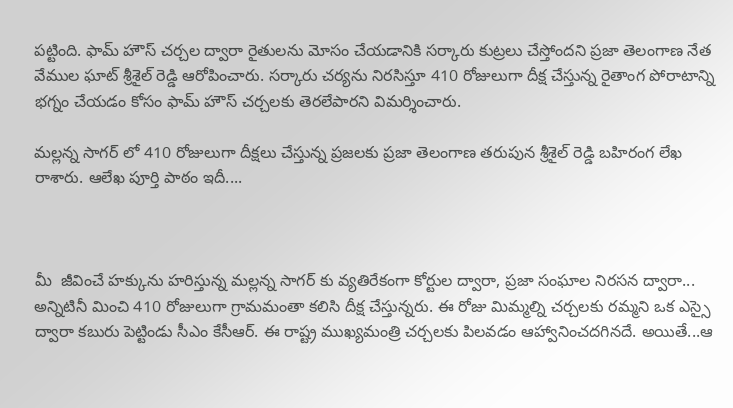పట్టింది. ఫామ్ హౌస్ చర్చల ద్వారా రైతులను మోసం చేయడానికి సర్కారు కుట్రలు చేస్తోందని ప్రజా తెలంగాణ నేత వేముల ఘాట్ శ్రీశైల్ రెడ్డి ఆరోపించారు. సర్కారు చర్యను నిరసిస్తూ 410 రోజులుగా దీక్ష చేస్తున్న రైతాంగ పోరాటాన్ని భగ్నం చేయడం కోసం ఫామ్ హౌస్ చర్చలకు తెరలేపారని విమర్శించారు.

మల్లన్న సాగర్ లో 410 రోజులుగా దీక్షలు చేస్తున్న ప్రజలకు ప్రజా తెలంగాణ తరుపున శ్రీశైల్ రెడ్డి బహిరంగ లేఖ రాశారు. ఆలేఖ పూర్తి పాఠం ఇదీ....



మీ  జీవించే హక్కును హరిస్తున్న మల్లన్న సాగర్ కు వ్యతిరేకంగా కోర్టుల ద్వారా, ప్రజా సంఘాల నిరసన ద్వారా... అన్నిటినీ మించి 410 రోజులుగా గ్రామమంతా కలిసి దీక్ష చేస్తున్నరు. ఈ రోజు మిమ్మల్ని చర్చలకు రమ్మని ఒక ఎస్సై ద్వారా కబురు పెట్టిండు సీఎం కేసీఆర్. ఈ రాష్ట్ర ముఖ్యమంత్రి చర్చలకు పిలవడం ఆహ్వానించదగినదే. అయితే...ఆ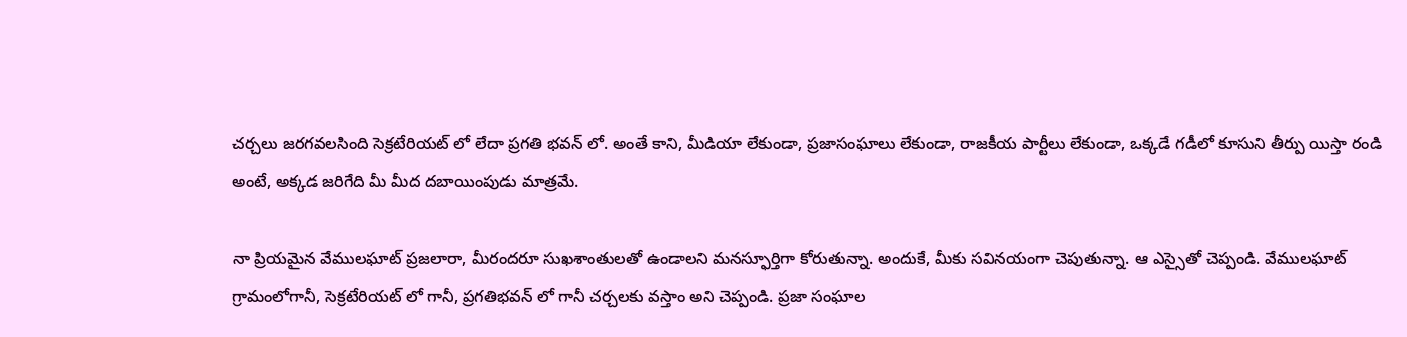చర్చలు జరగవలసింది సెక్రటేరియట్ లో లేదా ప్రగతి భవన్ లో. అంతే కాని, మీడియా లేకుండా, ప్రజాసంఘాలు లేకుండా, రాజకీయ పార్టీలు లేకుండా, ఒక్కడే గడీలో కూసుని తీర్పు యిస్తా రండి అంటే, అక్కడ జరిగేది మీ మీద దబాయింపుడు మాత్రమే.

నా ప్రియమైన వేములఘాట్ ప్రజలారా, మీరందరూ సుఖశాంతులతో ఉండాలని మనస్ఫూర్తిగా కోరుతున్నా. అందుకే, మీకు సవినయంగా చెపుతున్నా. ఆ ఎస్సైతో చెప్పండి. వేములఘాట్ గ్రామంలోగానీ, సెక్రటేరియట్ లో గానీ, ప్రగతిభవన్ లో గానీ చర్చలకు వస్తాం అని చెప్పండి. ప్రజా సంఘాల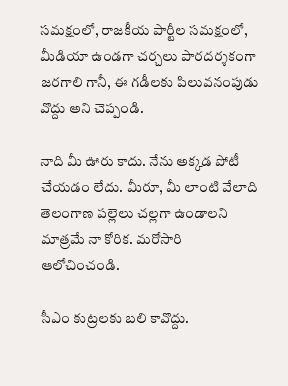సమక్షంలో, రాజకీయ పార్టీల సమక్షంలో, మీడియా ఉండగా చర్చలు పారదర్శకంగా జరగాలి గానీ, ఈ గడీలకు పిలువనంపుడు వొద్దు అని చెప్పండి.

నాది మీ ఊరు కాదు. నేను అక్కడ పోటీ చేయడం లేదు. మీరూ, మీ లాంటి వేలాది తెలంగాణ పల్లెలు చల్లగా ఉండాలని మాత్రమే నా కోరిక. మరోసారి ఆలోచించండి.

సీఎం కుట్రలకు బలి కావొద్దు.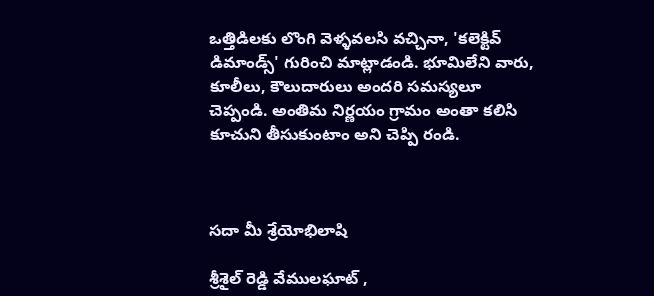ఒత్తిడిలకు లొంగి వెళ్ళవలసి వచ్చినా, 'కలెక్టివ్ డిమాండ్స్' గురించి మాట్లాడండి. భూమిలేని వారు, కూలీలు, కౌలుదారులు అందరి సమస్యలూ చెప్పండి. అంతిమ నిర్ణయం గ్రామం అంతా కలిసి కూచుని తీసుకుంటాం అని చెప్పి రండి.



సదా మీ శ్రేయోభిలాషి

శ్రీశైల్ రెడ్డి వేములఘాట్ ,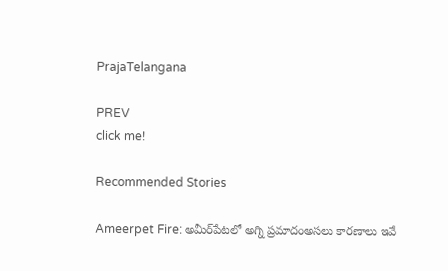PrajaTelangana

PREV
click me!

Recommended Stories

Ameerpet Fire: అమీర్‌పేటలో అగ్ని ప్రమాదంఅసలు కారణాలు ఇవే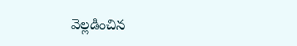వెల్లడించిన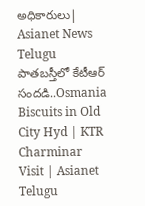అధికారులు| Asianet News Telugu
పాతబస్తీలో కేటీఆర్ సందడి..Osmania Biscuits in Old City Hyd | KTR Charminar Visit | Asianet Telugu